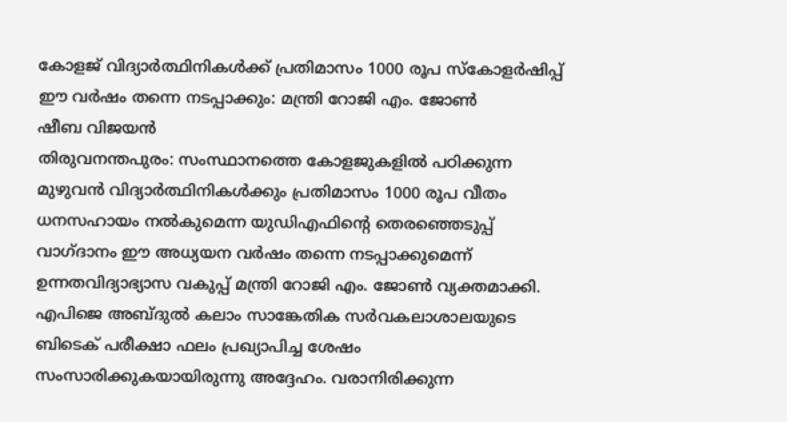കോളജ് വിദ്യാർത്ഥിനികൾക്ക് പ്രതിമാസം 1000 രൂപ സ്കോളർഷിപ്പ് ഈ വർഷം തന്നെ നടപ്പാക്കും: മന്ത്രി റോജി എം. ജോൺ
ഷീബ വിജയൻ
തിരുവനന്തപുരം: സംസ്ഥാനത്തെ കോളജുകളിൽ പഠിക്കുന്ന മുഴുവൻ വിദ്യാർത്ഥിനികൾക്കും പ്രതിമാസം 1000 രൂപ വീതം ധനസഹായം നൽകുമെന്ന യുഡിഎഫിന്റെ തെരഞ്ഞെടുപ്പ് വാഗ്ദാനം ഈ അധ്യയന വർഷം തന്നെ നടപ്പാക്കുമെന്ന് ഉന്നതവിദ്യാഭ്യാസ വകുപ്പ് മന്ത്രി റോജി എം. ജോൺ വ്യക്തമാക്കി. എപിജെ അബ്ദുൽ കലാം സാങ്കേതിക സർവകലാശാലയുടെ ബിടെക് പരീക്ഷാ ഫലം പ്രഖ്യാപിച്ച ശേഷം സംസാരിക്കുകയായിരുന്നു അദ്ദേഹം. വരാനിരിക്കുന്ന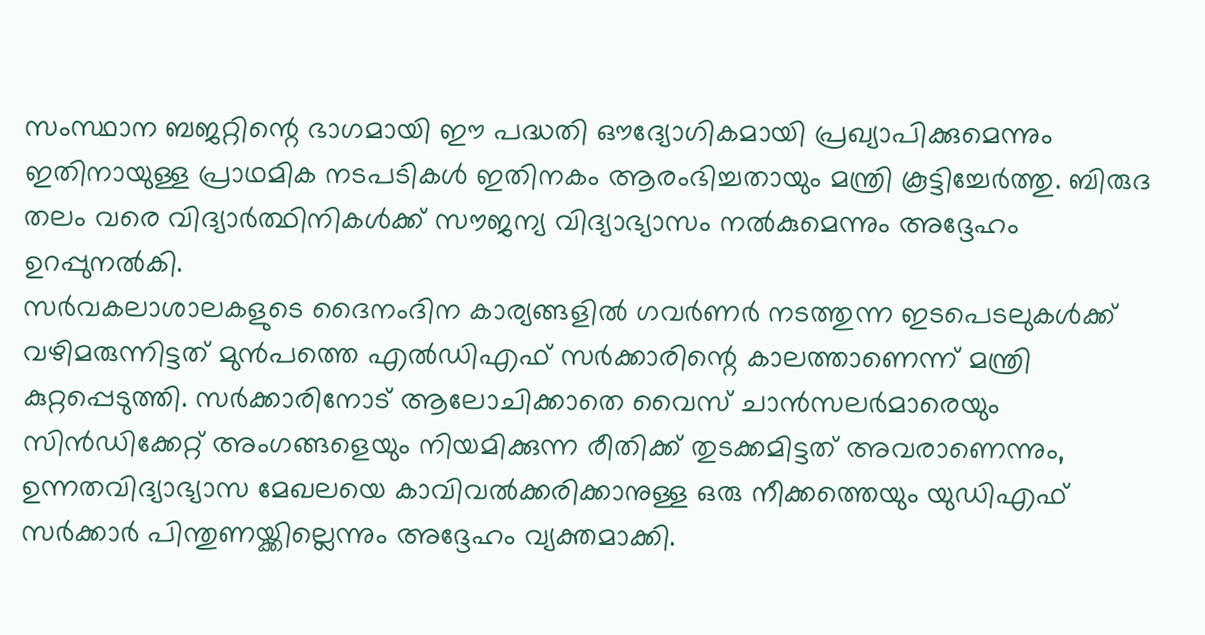സംസ്ഥാന ബജറ്റിന്റെ ഭാഗമായി ഈ പദ്ധതി ഔദ്യോഗികമായി പ്രഖ്യാപിക്കുമെന്നും ഇതിനായുള്ള പ്രാഥമിക നടപടികൾ ഇതിനകം ആരംഭിച്ചതായും മന്ത്രി കൂട്ടിച്ചേർത്തു. ബിരുദ തലം വരെ വിദ്യാർത്ഥിനികൾക്ക് സൗജന്യ വിദ്യാഭ്യാസം നൽകുമെന്നും അദ്ദേഹം ഉറപ്പുനൽകി.
സർവകലാശാലകളുടെ ദൈനംദിന കാര്യങ്ങളിൽ ഗവർണർ നടത്തുന്ന ഇടപെടലുകൾക്ക് വഴിമരുന്നിട്ടത് മുൻപത്തെ എൽഡിഎഫ് സർക്കാരിന്റെ കാലത്താണെന്ന് മന്ത്രി കുറ്റപ്പെടുത്തി. സർക്കാരിനോട് ആലോചിക്കാതെ വൈസ് ചാൻസലർമാരെയും സിൻഡിക്കേറ്റ് അംഗങ്ങളെയും നിയമിക്കുന്ന രീതിക്ക് തുടക്കമിട്ടത് അവരാണെന്നും, ഉന്നതവിദ്യാഭ്യാസ മേഖലയെ കാവിവൽക്കരിക്കാനുള്ള ഒരു നീക്കത്തെയും യുഡിഎഫ് സർക്കാർ പിന്തുണയ്ക്കില്ലെന്നും അദ്ദേഹം വ്യക്തമാക്കി.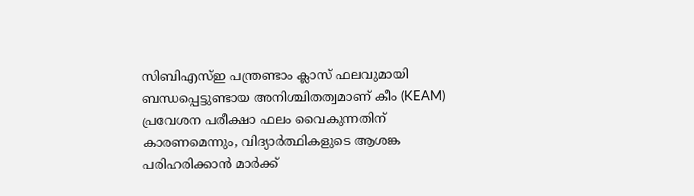സിബിഎസ്ഇ പന്ത്രണ്ടാം ക്ലാസ് ഫലവുമായി ബന്ധപ്പെട്ടുണ്ടായ അനിശ്ചിതത്വമാണ് കീം (KEAM) പ്രവേശന പരീക്ഷാ ഫലം വൈകുന്നതിന് കാരണമെന്നും, വിദ്യാർത്ഥികളുടെ ആശങ്ക പരിഹരിക്കാൻ മാർക്ക്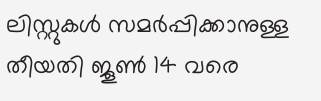ലിസ്റ്റുകൾ സമർപ്പിക്കാനുള്ള തീയതി ജൂൺ 14 വരെ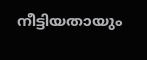നീട്ടിയതായും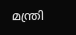മന്ത്രി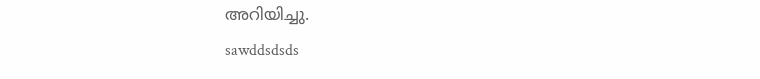അറിയിച്ചു.
sawddsdsds